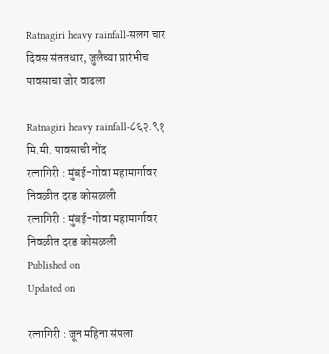Ratnagiri heavy rainfall-सलग चार दिवस संततधार, जुलैच्या प्रारंभीच पावसाचा जोर वाढला

Ratnagiri heavy rainfall-८६२.९१ मि.मी. पावसाची नोंद
रत्नागिरी : मुंबई-गोवा महामार्गावर निवळीत दरड कोसळली
रत्नागिरी : मुंबई-गोवा महामार्गावर निवळीत दरड कोसळली
Published on
Updated on

रत्नागिरी : जून महिना संपला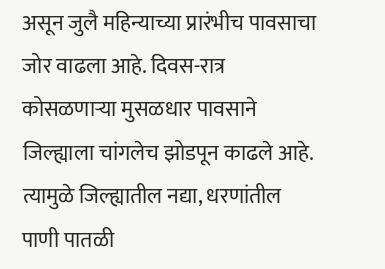असून जुलै महिन्याच्या प्रारंभीच पावसाचा जोर वाढला आहे. दिवस-रात्र कोसळणाऱ्या मुसळधार पावसाने जिल्ह्याला चांगलेच झोडपून काढले आहे. त्यामुळे जिल्ह्यातील नद्या, धरणांतील पाणी पातळी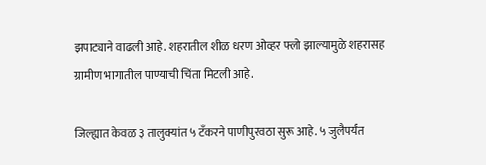झपाट्याने वाढली आहे. शहरातील शीळ धरण ओव्हर फ्लो झाल्यामुळे शहरासह ग्रामीण भागातील पाण्याची चिंता मिटली आहे.

जिल्ह्यात केवळ ३ तालुक्यांत ५ टँकरने पाणीपुरवठा सुरू आहे. ५ जुलैपर्यंत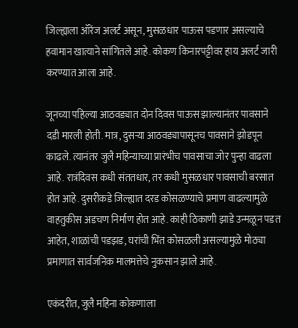जिल्ह्याला ऑरेंज अलर्ट असून, मुसळधार पाऊस पडणार असल्याचे हवामान खात्याने सांगितले आहे. कोकण किनारपट्टीवर हाय अलर्ट जारी करण्यात आला आहे.

जूनच्या पहिल्या आठवड्यात दोन दिवस पाऊस झाल्यानंतर पावसाने दडी मारली होती. मात्र, दुसऱ्या आठवड्यापासूनच पावसाने झोडपून काढले. त्यानंतर जुलै महिन्याच्या प्रारंभीच पावसाचा जोर पुन्हा वाढला आहे. रात्रंदिवस कधी संततधार, तर कधी मुसळधार पावसाची बरसात होत आहे. दुसरीकडे जिल्ह्यात दरड कोसळण्याचे प्रमाण वाढल्यामुळे वाहतुकीस अडचण निर्माण होत आहे. काही ठिकाणी झाडे उन्मळून पडत आहेत, शाळांची पडझड, घरांची भिंत कोसळली असल्यामुळे मोठ्या प्रमाणात सार्वजनिक मालमत्तेचे नुकसान झाले आहे.

एकंदरीत, जुलै महिना कोकणाला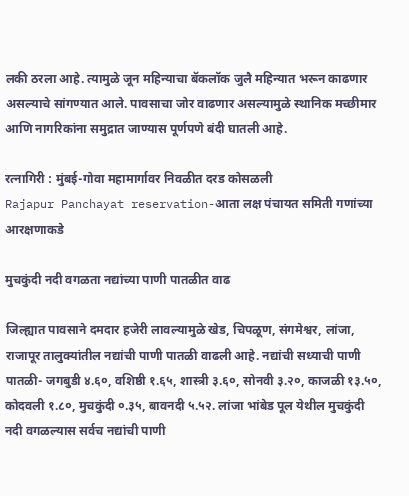लकी ठरला आहे. त्यामुळे जून महिन्याचा बॅकलॉक जुलै महिन्यात भरून काढणार असल्याचे सांगण्यात आले. पावसाचा जोर वाढणार असल्यामुळे स्थानिक मच्छीमार आणि नागरिकांना समुद्रात जाण्यास पूर्णपणे बंदी घातली आहे.

रत्नागिरी : मुंबई-गोवा महामार्गावर निवळीत दरड कोसळली
Rajapur Panchayat reservation-आता लक्ष पंचायत समिती गणांच्या आरक्षणाकडे

मुचकुंदी नदी वगळता नद्यांच्या पाणी पातळीत वाढ

जिल्ह्यात पावसाने दमदार हजेरी लावल्यामुळे खेड, चिपळूण, संगमेश्वर, लांजा, राजापूर तालुक्यांतील नद्यांची पाणी पातळी वाढली आहे. नद्यांची सध्याची पाणी पातळी- जगबुडी ४.६०, वशिष्ठी १.६५, शास्त्री ३.६०, सोनवी ३.२०, काजळी १३.५०, कोदवली १.८०, मुचकुंदी ०.३५, बावनदी ५.५२. लांजा भांबेड पूल येथील मुचकुंदी नदी वगळल्यास सर्वच नद्यांची पाणी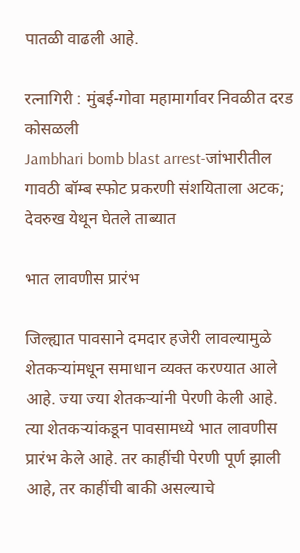पातळी वाढली आहे.

रत्नागिरी : मुंबई-गोवा महामार्गावर निवळीत दरड कोसळली
Jambhari bomb blast arrest-जांभारीतील गावठी बॉम्ब स्फोट प्रकरणी संशयिताला अटक; देवरुख येथून घेतले ताब्यात

भात लावणीस प्रारंभ

जिल्ह्यात पावसाने दमदार हजेरी लावल्यामुळे शेतकऱ्यांमधून समाधान व्यक्त करण्यात आले आहे. ज्या ज्या शेतकऱ्यांनी पेरणी केली आहे. त्या शेतकऱ्यांकडून पावसामध्ये भात लावणीस प्रारंभ केले आहे. तर काहींची पेरणी पूर्ण झाली आहे, तर काहींची बाकी असल्याचे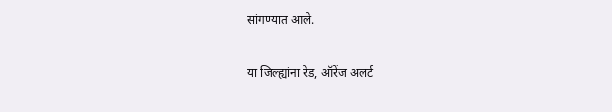सांगण्यात आले.

या जिल्ह्यांना रेड, ऑरेंज अलर्ट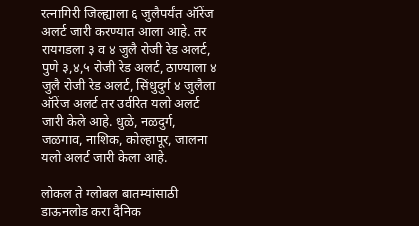रत्नागिरी जिल्ह्याला ६ जुलैपर्यंत ऑरेंज अलर्ट जारी करण्यात आला आहे. तर रायगडला ३ व ४ जुलै रोजी रेड अलर्ट, पुणे ३,४,५ रोजी रेड अलर्ट, ठाण्याला ४ जुलै रोजी रेड अलर्ट, सिंधुदुर्ग ४ जुलैला ऑरेंज अलर्ट तर उर्वरित यलो अलर्ट जारी केले आहे. धुळे, नळदुर्ग, जळगाव, नाशिक, कोल्हापूर, जालना यलो अलर्ट जारी केला आहे.

लोकल ते ग्लोबल बातम्यांसाठी डाऊनलोड करा दैनिक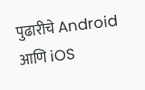पुढारीचे Android आणि iOS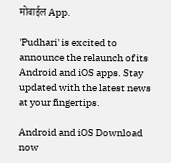मोबाईल App.

'Pudhari' is excited to announce the relaunch of its Android and iOS apps. Stay updated with the latest news at your fingertips.

Android and iOS Download now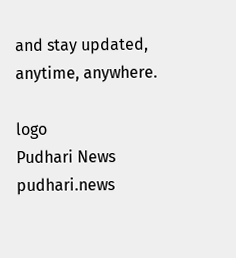and stay updated, anytime, anywhere.

logo
Pudhari News
pudhari.news